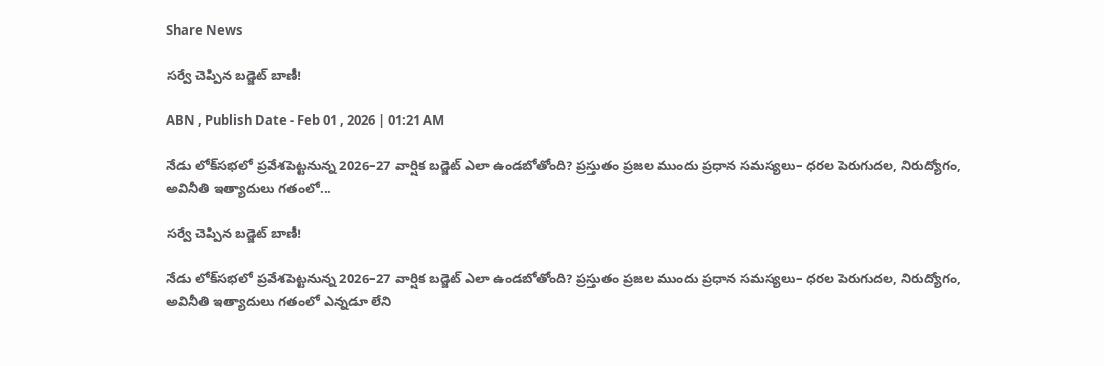Share News

సర్వే చెప్పిన బడ్జెట్‌ బాణీ!

ABN , Publish Date - Feb 01 , 2026 | 01:21 AM

నేడు లోక్‌సభలో ప్రవేశపెట్టనున్న 2026–27 వార్షిక బడ్జెట్ ఎలా ఉండబోతోంది? ప్రస్తుతం ప్రజల ముందు ప్రధాన సమస్యలు– ధరల పెరుగుదల, నిరుద్యోగం, అవినీతి ఇత్యాదులు గతంలో...

సర్వే చెప్పిన బడ్జెట్‌ బాణీ!

నేడు లోక్‌సభలో ప్రవేశపెట్టనున్న 2026–27 వార్షిక బడ్జెట్ ఎలా ఉండబోతోంది? ప్రస్తుతం ప్రజల ముందు ప్రధాన సమస్యలు– ధరల పెరుగుదల, నిరుద్యోగం, అవినీతి ఇత్యాదులు గతంలో ఎన్నడూ లేని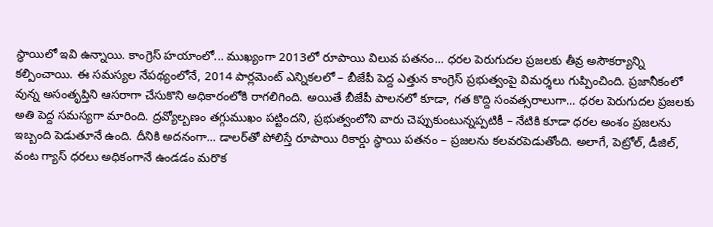స్థాయిలో ఇవి ఉన్నాయి. కాంగ్రెస్ హయాంలో... ముఖ్యంగా 2013లో రూపాయి విలువ పతనం... ధరల పెరుగుదల ప్రజలకు తీవ్ర అసౌకర్యాన్ని కల్పించాయి. ఈ సమస్యల నేపథ్యంలోనే, 2014 పార్లమెంట్ ఎన్నికలలో – బీజేపీ పెద్ద ఎత్తున కాంగ్రెస్ ప్రభుత్వంపై విమర్శలు గుప్పించింది. ప్రజానీకంలో వున్న అసంతృప్తిని ఆసరాగా చేసుకొని అధికారంలోకి రాగలిగింది. అయితే బీజేపీ పాలనలో కూడా, గత కొద్ది సంవత్సరాలుగా... ధరల పెరుగుదల ప్రజలకు అతి పెద్ద సమస్యగా మారింది. ద్రవ్యోల్బణం తగ్గుముఖం పట్టిందని, ప్రభుత్వంలోని వారు చెప్పుకుంటున్నప్పటికీ – నేటికి కూడా ధరల అంశం ప్రజలను ఇబ్బంది పెడుతూనే ఉంది. దీనికి అదనంగా... డాలర్‌తో పోలిస్తే రూపాయి రికార్డు స్థాయి పతనం – ప్రజలను కలవరపెడుతోంది. అలాగే, పెట్రోల్, డీజిల్, వంట గ్యాస్ ధరలు అధికంగానే ఉండడం మరొక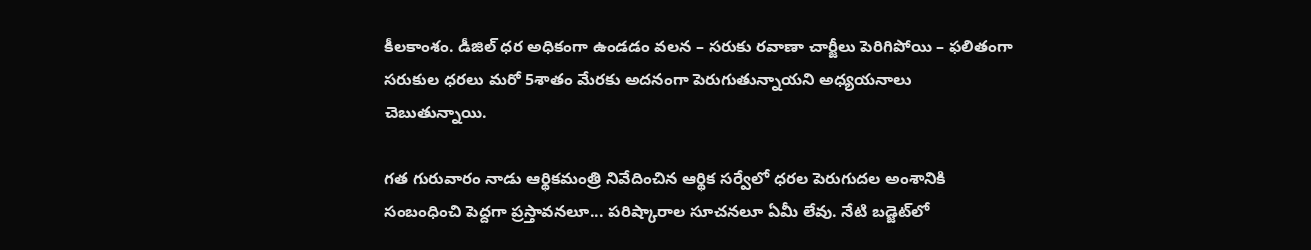కీలకాంశం. డీజిల్ ధర అధికంగా ఉండడం వలన – సరుకు రవాణా చార్జీలు పెరిగిపోయి – ఫలితంగా సరుకుల ధరలు మరో 5శాతం మేరకు అదనంగా పెరుగుతున్నాయని అధ్యయనాలు చెబుతున్నాయి.

గత గురువారం నాడు ఆర్థికమంత్రి నివేదించిన ఆర్థిక సర్వేలో ధరల పెరుగుదల అంశానికి సంబంధించి పెద్దగా ప్రస్తావనలూ... పరిష్కారాల సూచనలూ ఏమీ లేవు. నేటి బడ్జెట్‌లో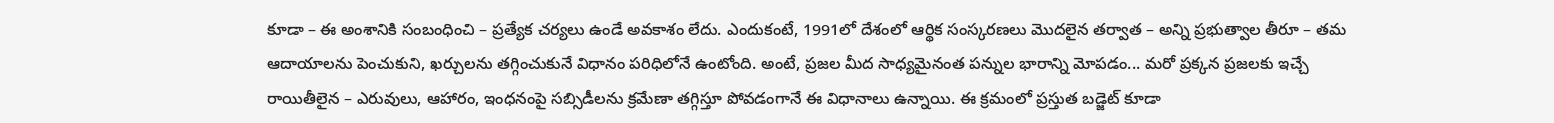కూడా – ఈ అంశానికి సంబంధించి – ప్రత్యేక చర్యలు ఉండే అవకాశం లేదు. ఎందుకంటే, 1991లో దేశంలో ఆర్థిక సంస్కరణలు మొదలైన తర్వాత – అన్ని ప్రభుత్వాల తీరూ – తమ ఆదాయాలను పెంచుకుని, ఖర్చులను తగ్గించుకునే విధానం పరిధిలోనే ఉంటోంది. అంటే, ప్రజల మీద సాధ్యమైనంత పన్నుల భారాన్ని మోపడం... మరో ప్రక్కన ప్రజలకు ఇచ్చే రాయితీలైన – ఎరువులు, ఆహారం, ఇంధనంపై సబ్సిడీలను క్రమేణా తగ్గిస్తూ పోవడంగానే ఈ విధానాలు ఉన్నాయి. ఈ క్రమంలో ప్రస్తుత బడ్జెట్ కూడా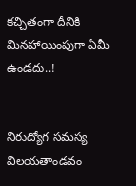కచ్చితంగా దీనికి మినహాయింపుగా ఏమీ ఉండదు..!


నిరుద్యోగ సమస్య విలయతాండవం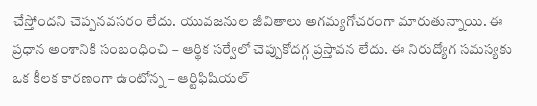చేస్తోందని చెప్పనవసరం లేదు. యువజనుల జీవితాలు అగమ్యగోచరంగా మారుతున్నాయి. ఈ ప్రధాన అంశానికి సంబంధించి – ఆర్థిక సర్వేలో చెప్పుకోదగ్గ ప్రస్తావన లేదు. ఈ నిరుద్యోగ సమస్యకు ఒక కీలక కారణంగా ఉంటోన్న – ఆర్టిఫిషియల్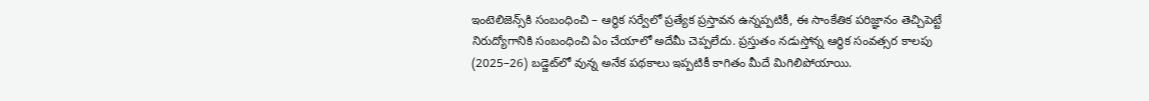ఇంటెలిజెన్స్‌కి సంబంధించి – ఆర్థిక సర్వేలో ప్రత్యేక ప్రస్తావన ఉన్నప్పటికీ, ఈ సాంకేతిక పరిజ్ఞానం తెచ్చిపెట్టే నిరుద్యోగానికి సంబంధించి ఏం చేయాలో అదేమీ చెప్పలేదు. ప్రస్తుతం నడుస్తోన్న ఆర్థిక సంవత్సర కాలపు (2025–26) బడ్జెట్‌లో వున్న అనేక పథకాలు ఇప్పటికీ కాగితం మీదే మిగిలిపోయాయి.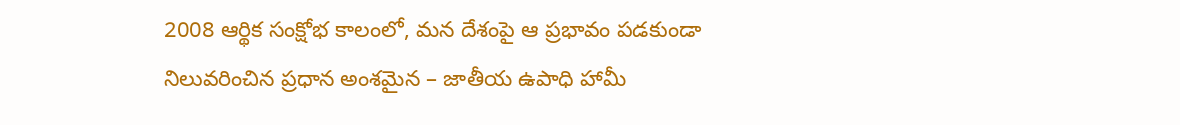2008 ఆర్థిక సంక్షోభ కాలంలో, మన దేశంపై ఆ ప్రభావం పడకుండా నిలువరించిన ప్రధాన అంశమైన – జాతీయ ఉపాధి హామీ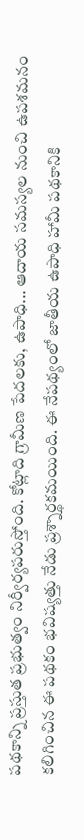పథకాన్ని ప్రస్తుత ప్రభుత్వం నిర్వీర్యపరుస్తోంది. కోట్లాది గ్రామీణ పేదలకు, ఉపాధి... ఆదాయ సమస్యల నుంచి ఉపశమనం కలిగించిన ఈ పథకం భవిష్యత్తు నేడు ప్రశ్నార్థకమయింది. ఈ నేపథ్యంలో జాతీయ ఉపాధి హామీ పథకానికి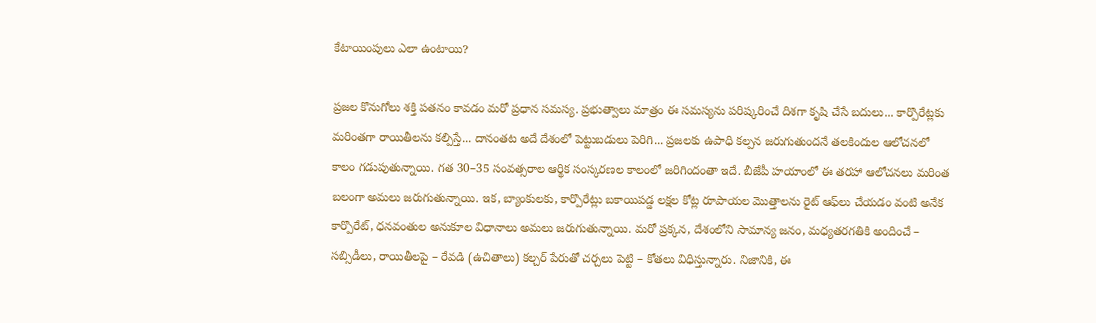కేటాయింపులు ఎలా ఉంటాయి?

ప్రజల కొనుగోలు శక్తి పతనం కావడం మరో ప్రధాన సమస్య. ప్రభుత్వాలు మాత్రం ఈ సమస్యను పరిష్కరించే దిశగా కృషి చేసే బదులు... కార్పొరేట్లకు మరింతగా రాయితీలను కల్పిస్తే... దానంతట అదే దేశంలో పెట్టుబడులు పెరిగి... ప్రజలకు ఉపాధి కల్పన జరుగుతుందనే తలకిందుల ఆలోచనలో కాలం గడుపుతున్నాయి. గత 30–35 సంవత్సరాల ఆర్థిక సంస్కరణల కాలంలో జరిగిందంతా ఇదే. బీజేపీ హయాంలో ఈ తరహా ఆలోచనలు మరింత బలంగా అమలు జరుగుతున్నాయి. ఇక, బ్యాంకులకు, కార్పొరేట్లు బకాయిపడ్డ లక్షల కోట్ల రూపాయల మొత్తాలను రైట్ ఆఫ్‌లు చేయడం వంటి అనేక కార్పొరేట్, ధనవంతుల అనుకూల విధానాలు అమలు జరుగుతున్నాయి. మరో ప్రక్కన, దేశంలోని సామాన్య జనం, మధ్యతరగతికి అందించే – సబ్సిడీలు, రాయితీలపై – రేవడి (ఉచితాలు) కల్చర్ పేరుతో చర్చలు పెట్టి – కోతలు విధిస్తున్నారు. నిజానికి, ఈ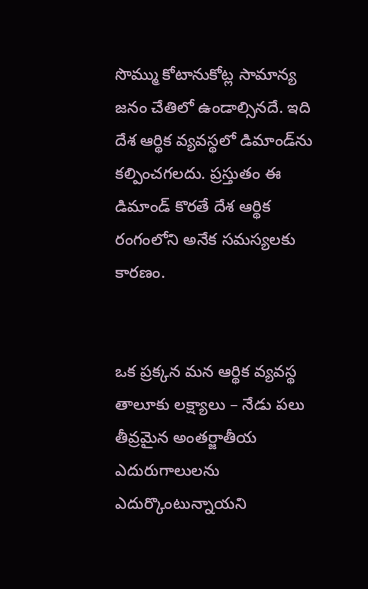సొమ్ము కోటానుకోట్ల సామాన్య జనం చేతిలో ఉండాల్సినదే. ఇది దేశ ఆర్థిక వ్యవస్థలో డిమాండ్‌ను కల్పించగలదు. ప్రస్తుతం ఈ డిమాండ్ కొరతే దేశ ఆర్థిక రంగంలోని అనేక సమస్యలకు కారణం.


ఒక ప్రక్కన మన ఆర్థిక వ్యవస్థ తాలూకు లక్ష్యాలు – నేడు పలు తీవ్రమైన అంతర్జాతీయ ఎదురుగాలులను ఎదుర్కొంటున్నాయని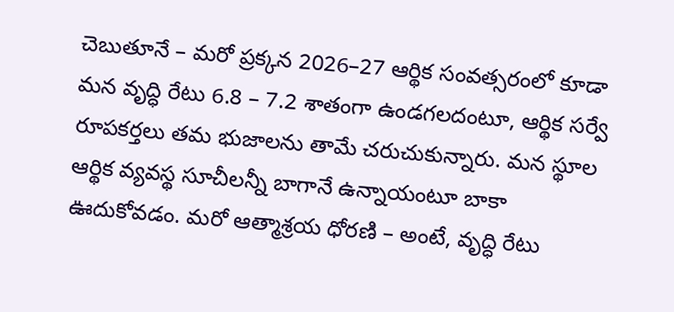చెబుతూనే – మరో ప్రక్కన 2026–27 ఆర్థిక సంవత్సరంలో కూడా మన వృద్ధి రేటు 6.8 – 7.2 శాతంగా ఉండగలదంటూ, ఆర్థిక సర్వే రూపకర్తలు తమ భుజాలను తామే చరుచుకున్నారు. మన స్థూల ఆర్థిక వ్యవస్థ సూచీలన్నీ బాగానే ఉన్నాయంటూ బాకా ఊదుకోవడం. మరో ఆత్మాశ్రయ ధోరణి – అంటే, వృద్ధి రేటు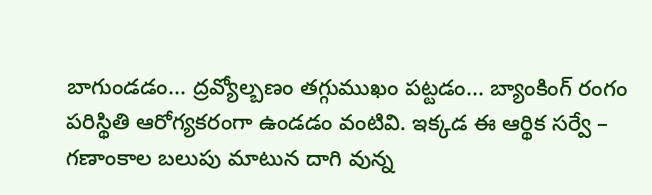బాగుండడం... ద్రవ్యోల్బణం తగ్గుముఖం పట్టడం... బ్యాంకింగ్ రంగం పరిస్థితి ఆరోగ్యకరంగా ఉండడం వంటివి. ఇక్కడ ఈ ఆర్థిక సర్వే – గణాంకాల బలుపు మాటున దాగి వున్న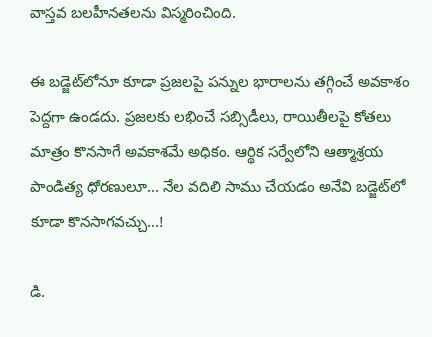వాస్తవ బలహీనతలను విస్మరించింది.

ఈ బడ్జెట్‌లోనూ కూడా ప్రజలపై పన్నుల భారాలను తగ్గించే అవకాశం పెద్దగా ఉండదు. ప్రజలకు లభించే సబ్సిడీలు, రాయితీలపై కోతలు మాత్రం కొనసాగే అవకాశమే అధికం. ఆర్థిక సర్వేలోని ఆత్మాశ్రయ పాండిత్య ధోరణులూ... నేల వదిలి సాము చేయడం అనేవి బడ్జెట్‌లో కూడా కొనసాగవచ్చు...!

డి.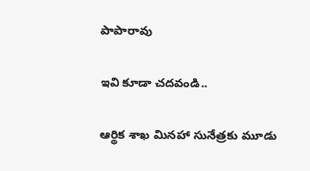పాపారావు

ఇవి కూడా చదవండి..

ఆర్థిక శాఖ మినహా సునేత్రకు మూడు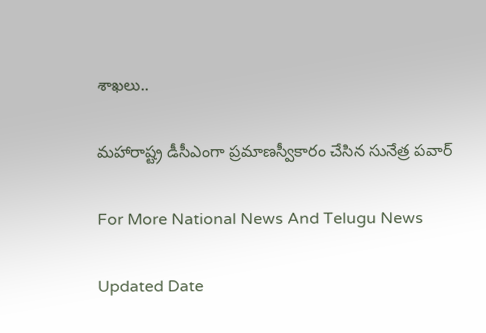శాఖలు..

మహారాష్ట్ర డీసీఎంగా ప్రమాణస్వీకారం చేసిన సునేత్ర పవార్

For More National News And Telugu News

Updated Date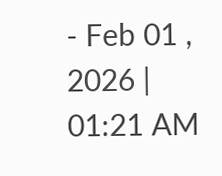- Feb 01 , 2026 | 01:21 AM